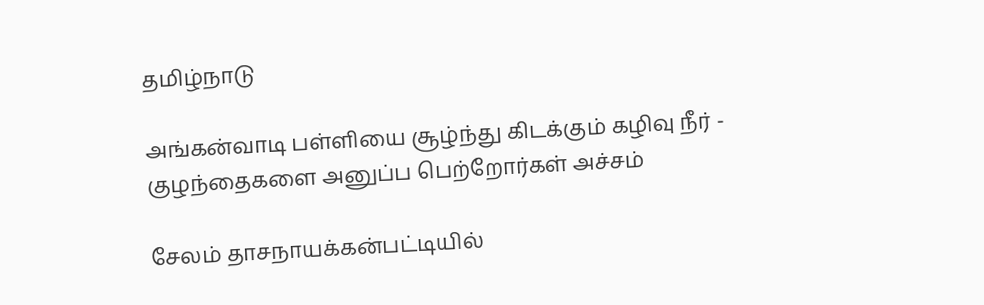தமிழ்நாடு

அங்கன்வாடி பள்ளியை சூழ்ந்து கிடக்கும் கழிவு நீர் - குழந்தைகளை அனுப்ப பெற்றோர்கள் அச்சம்

சேலம் தாசநாயக்கன்பட்டியில்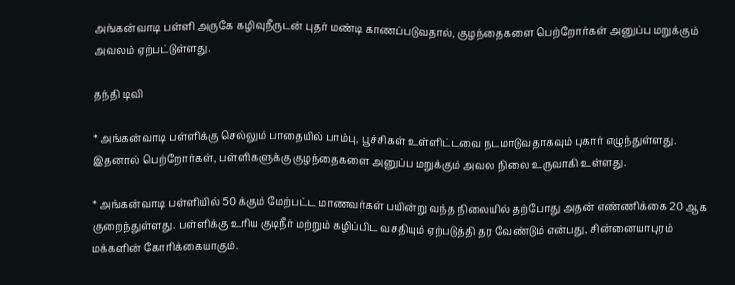அங்கன்வாடி பள்ளி அருகே கழிவுநீருடன் புதர் மண்டி காணப்படுவதால், குழந்தைகளை பெற்றோர்கள் அனுப்ப மறுக்கும் அவலம் ஏற்பட்டுள்ளது.

தந்தி டிவி

* அங்கன்வாடி பள்ளிக்கு செல்லும் பாதையில் பாம்பு, பூச்சிகள் உள்ளிட்டவை நடமாடுவதாகவும் புகார் எழுந்துள்ளது. இதனால் பெற்றோர்கள், பள்ளிகளுக்கு குழந்தைகளை அனுப்ப மறுக்கும் அவல நிலை உருவாகி உள்ளது.

* அங்கன்வாடி பள்ளியில் 50 க்கும் மேற்பட்ட மாணவர்கள் பயின்று வந்த நிலையில் தற்போது அதன் எண்ணிக்கை 20 ஆக குறைந்துள்ளது. பள்ளிக்கு உரிய குடிநீர் மற்றும் கழிப்பிட வசதியும் ஏற்படுத்தி தர வேண்டும் என்பது, சின்னையாபுரம் மக்களின் கோரிக்கையாகும்.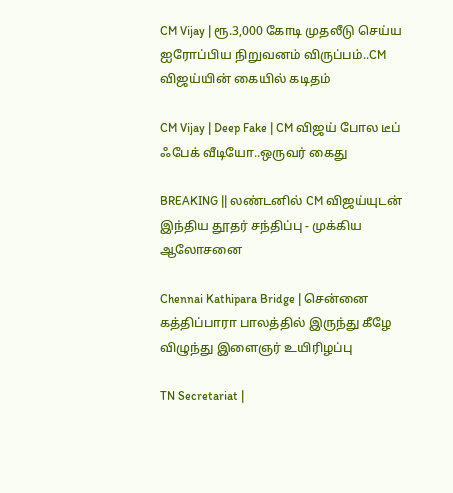CM Vijay | ரூ.3,000 கோடி முதலீடு செய்ய ஐரோப்பிய நிறுவனம் விருப்பம்..CM விஜய்யின் கையில் கடிதம்

CM Vijay | Deep Fake | CM விஜய் போல டீப் ஃபேக் வீடியோ..ஒருவர் கைது

BREAKING || லண்டனில் CM விஜய்யுடன் இந்திய தூதர் சந்திப்பு - முக்கிய ஆலோசனை

Chennai Kathipara Bridge | சென்னை கத்திப்பாரா பாலத்தில் இருந்து கீழே விழுந்து இளைஞர் உயிரிழப்பு

TN Secretariat |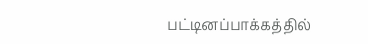பட்டினப்பாக்கத்தில்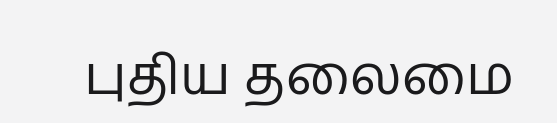புதிய தலைமை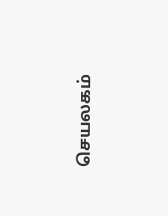செயலகம்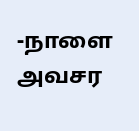-நாளை அவசர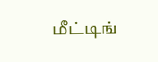மீட்டிங்